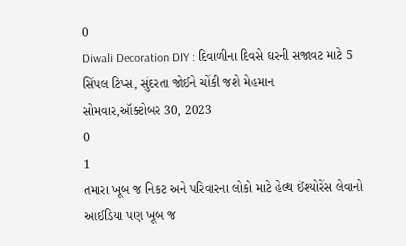0
Diwali Decoration DIY : દિવાળીના દિવસે ઘરની સજાવટ માટે 5 સિંપલ ટિપ્સ, સુંદરતા જોઈને ચોંકી જશે મેહમાન
સોમવાર,ઑક્ટોબર 30, 2023
0
1
તમારા ખૂબ જ નિકટ અને પરિવારના લોકો માટે હેલ્થ ઈંશ્યોરેંસ લેવાનો આઈડિયા પણ ખૂબ જ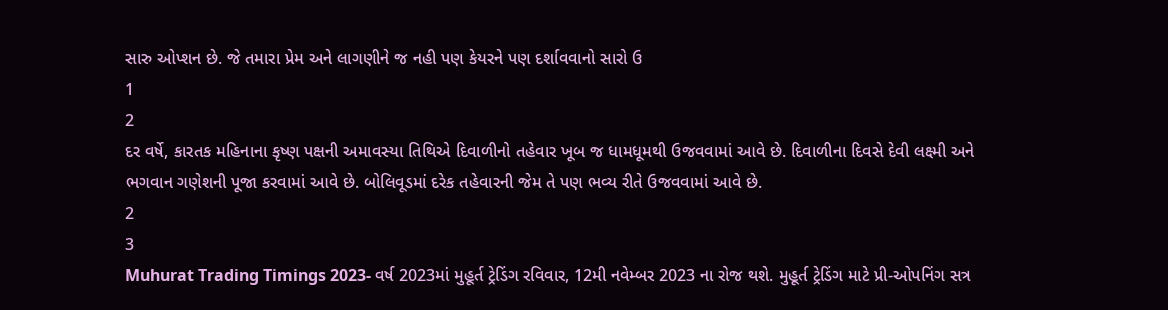સારુ ઓપ્શન છે. જે તમારા પ્રેમ અને લાગણીને જ નહી પણ કેયરને પણ દર્શાવવાનો સારો ઉ
1
2
દર વર્ષે, કારતક મહિનાના કૃષ્ણ પક્ષની અમાવસ્યા તિથિએ દિવાળીનો તહેવાર ખૂબ જ ધામધૂમથી ઉજવવામાં આવે છે. દિવાળીના દિવસે દેવી લક્ષ્મી અને ભગવાન ગણેશની પૂજા કરવામાં આવે છે. બોલિવૂડમાં દરેક તહેવારની જેમ તે પણ ભવ્ય રીતે ઉજવવામાં આવે છે.
2
3
Muhurat Trading Timings 2023- વર્ષ 2023માં મુહૂર્ત ટ્રેડિંગ રવિવાર, 12મી નવેમ્બર 2023 ના રોજ થશે. મુહૂર્ત ટ્રેડિંગ માટે પ્રી-ઓપનિંગ સત્ર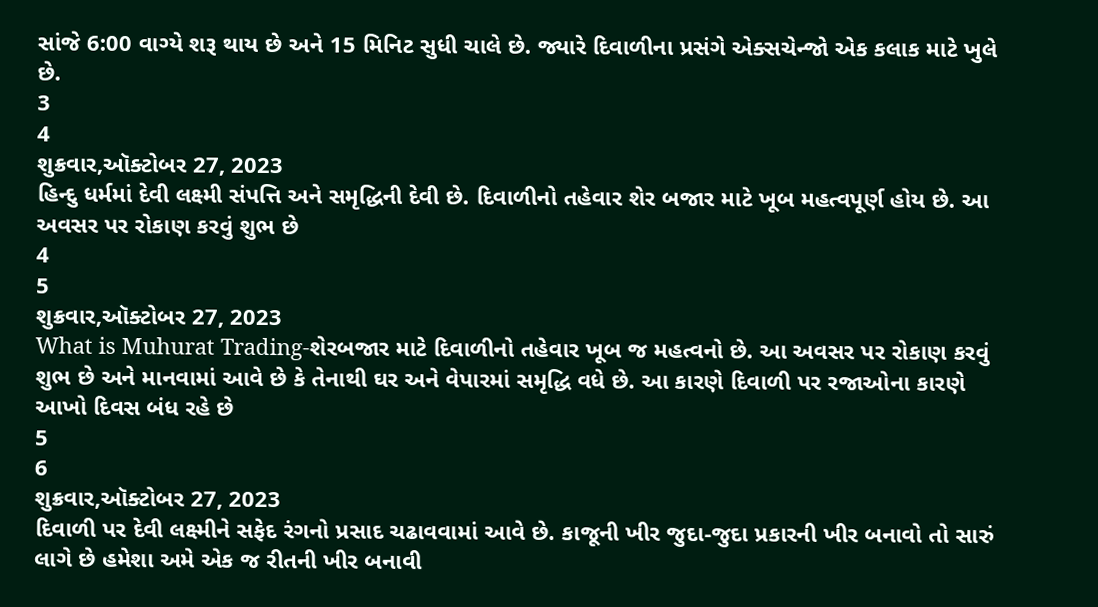સાંજે 6:00 વાગ્યે શરૂ થાય છે અને 15 મિનિટ સુધી ચાલે છે. જ્યારે દિવાળીના પ્રસંગે એક્સચેન્જો એક કલાક માટે ખુલે છે.
3
4
શુક્રવાર,ઑક્ટોબર 27, 2023
હિન્દુ ધર્મમાં દેવી લક્ષ્મી સંપત્તિ અને સમૃદ્ધિની દેવી છે. દિવાળીનો તહેવાર શેર બજાર માટે ખૂબ મહત્વપૂર્ણ હોય છે. આ અવસર પર રોકાણ કરવું શુભ છે
4
5
શુક્રવાર,ઑક્ટોબર 27, 2023
What is Muhurat Trading-શેરબજાર માટે દિવાળીનો તહેવાર ખૂબ જ મહત્વનો છે. આ અવસર પર રોકાણ કરવું શુભ છે અને માનવામાં આવે છે કે તેનાથી ઘર અને વેપારમાં સમૃદ્ધિ વધે છે. આ કારણે દિવાળી પર રજાઓના કારણે આખો દિવસ બંધ રહે છે
5
6
શુક્રવાર,ઑક્ટોબર 27, 2023
દિવાળી પર દેવી લક્ષ્મીને સફેદ રંગનો પ્રસાદ ચઢાવવામાં આવે છે. કાજૂની ખીર જુદા-જુદા પ્રકારની ખીર બનાવો તો સારું લાગે છે હમેશા અમે એક જ રીતની ખીર બનાવી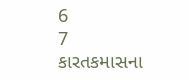6
7
કારતકમાસના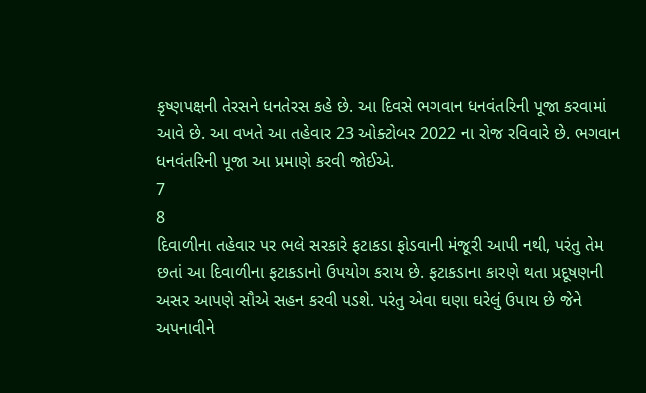કૃષ્ણપક્ષની તેરસને ધનતેરસ કહે છે. આ દિવસે ભગવાન ધનવંતરિની પૂજા કરવામાં આવે છે. આ વખતે આ તહેવાર 23 ઓક્ટોબર 2022 ના રોજ રવિવારે છે. ભગવાન ધનવંતરિની પૂજા આ પ્રમાણે કરવી જોઈએ.
7
8
દિવાળીના તહેવાર પર ભલે સરકારે ફટાકડા ફોડવાની મંજૂરી આપી નથી, પરંતુ તેમ છતાં આ દિવાળીના ફટાકડાનો ઉપયોગ કરાય છે. ફટાકડાના કારણે થતા પ્રદૂષણની અસર આપણે સૌએ સહન કરવી પડશે. પરંતુ એવા ઘણા ઘરેલું ઉપાય છે જેને અપનાવીને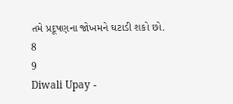તમે પ્રદૂષણના જોખમને ઘટાડી શકો છો.
8
9
Diwali Upay -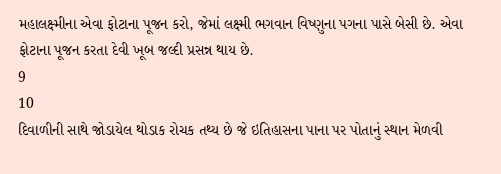મહાલક્ષ્મીના એવા ફોટાના પૂજન કરો, જેમાં લક્ષ્મી ભગવાન વિષ્ણુના પગના પાસે બેસી છે. એવા ફોટાના પૂજન કરતા દેવી ખૂબ જલ્દી પ્રસન્ન થાય છે.
9
10
દિવાળીની સાથે જોડાયેલ થોડાક રોચક તથ્ય છે જે ઇતિહાસના પાના પર પોતાનું સ્થાન મેળવી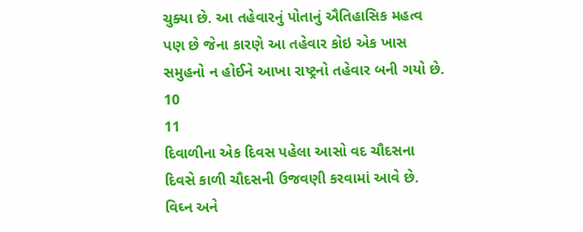ચુક્યા છે. આ તહેવારનું પોતાનું ઐતિહાસિક મહત્વ પણ છે જેના કારણે આ તહેવાર કોઇ એક ખાસ સમુહનો ન હોઈને આખા રાષ્ટ્રનો તહેવાર બની ગયો છે.
10
11
દિવાળીના એક દિવસ પહેલા આસો વદ ચૌદસના દિવસે કાળી ચૌદસની ઉજવણી કરવામાં આવે છે. વિઘ્ન અને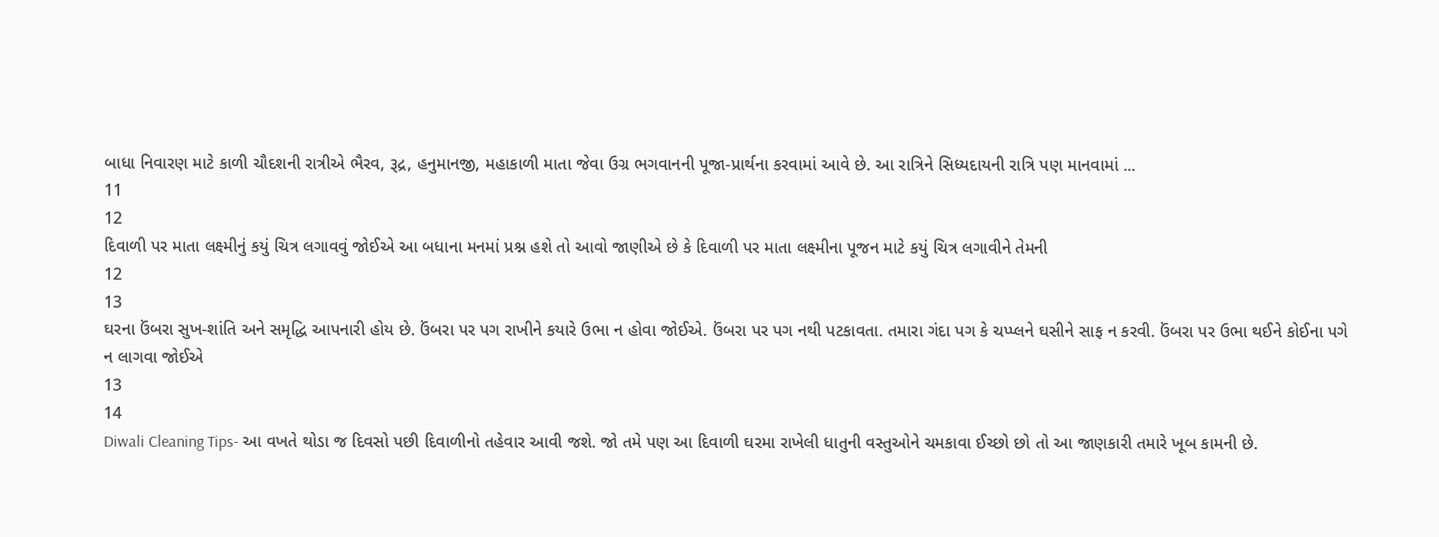બાધા નિવારણ માટે કાળી ચૌદશની રાત્રીએ ભૈરવ, રૂદ્ર, હનુમાનજી, મહાકાળી માતા જેવા ઉગ્ર ભગવાનની પૂજા-પ્રાર્થના કરવામાં આવે છે. આ રાત્રિને સિધ્યદાયની રાત્રિ પણ માનવામાં ...
11
12
દિવાળી પર માતા લક્ષ્મીનું કયું ચિત્ર લગાવવું જોઈએ આ બધાના મનમાં પ્રશ્ન હશે તો આવો જાણીએ છે કે દિવાળી પર માતા લક્ષ્મીના પૂજન માટે કયું ચિત્ર લગાવીને તેમની
12
13
ઘરના ઉંબરા સુખ-શાંતિ અને સમૃદ્ધિ આપનારી હોય છે. ઉંબરા પર પગ રાખીને કયારે ઉભા ન હોવા જોઈએ. ઉંબરા પર પગ નથી પટકાવતા. તમારા ગંદા પગ કે ચપ્પ્લને ઘસીને સાફ ન કરવી. ઉંબરા પર ઉભા થઈને કોઈના પગે ન લાગવા જોઈએ
13
14
Diwali Cleaning Tips- આ વખતે થોડા જ દિવસો પછી દિવાળીનો તહેવાર આવી જશે. જો તમે પણ આ દિવાળી ઘરમા રાખેલી ધાતુની વસ્તુઓને ચમકાવા ઈચ્છો છો તો આ જાણકારી તમારે ખૂબ કામની છે.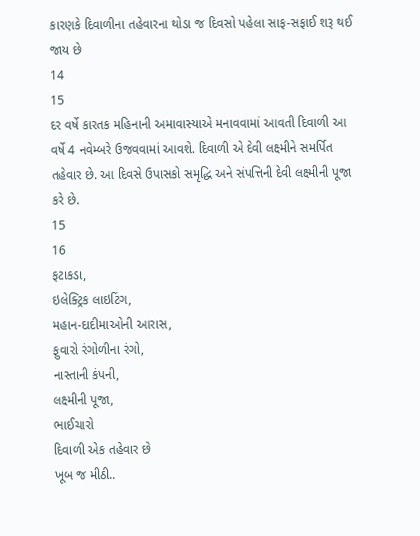કારણકે દિવાળીના તહેવારના થોડા જ દિવસો પહેલા સાફ-સફાઈ શરૂ થઈ જાય છે
14
15
દર વર્ષે કારતક મહિનાની અમાવાસ્યાએ મનાવવામાં આવતી દિવાળી આ વર્ષે 4 નવેમ્બરે ઉજવવામાં આવશે. દિવાળી એ દેવી લક્ષ્મીને સમર્પિત તહેવાર છે. આ દિવસે ઉપાસકો સમૃદ્ધિ અને સંપત્તિની દેવી લક્ષ્મીની પૂજા કરે છે.
15
16
ફટાકડા,
ઇલેક્ટ્રિક લાઇટિંગ,
મહાન-દાદીમાઓની આરાસ,
ફુવારો રંગોળીના રંગો,
નાસ્તાની કંપની,
લક્ષ્મીની પૂજા,
ભાઈચારો
દિવાળી એક તહેવાર છે
ખૂબ જ મીઠી..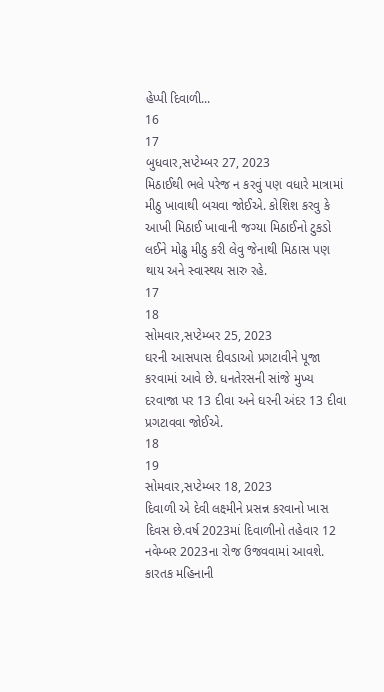હેપ્પી દિવાળી...
16
17
બુધવાર,સપ્ટેમ્બર 27, 2023
મિઠાઈથી ભલે પરેજ ન કરવું પણ વધારે માત્રામાં મીઠુ ખાવાથી બચવા જોઈએ. કોશિશ કરવુ કે આખી મિઠાઈ ખાવાની જગ્યા મિઠાઈનો ટુકડો લઈને મોઢુ મીઠુ કરી લેવુ જેનાથી મિઠાસ પણ થાય અને સ્વાસ્થય સારુ રહે.
17
18
સોમવાર,સપ્ટેમ્બર 25, 2023
ઘરની આસપાસ દીવડાઓ પ્રગટાવીને પૂજા કરવામાં આવે છે. ધનતેરસની સાંજે મુખ્ય દરવાજા પર 13 દીવા અને ઘરની અંદર 13 દીવા પ્રગટાવવા જોઈએ.
18
19
સોમવાર,સપ્ટેમ્બર 18, 2023
દિવાળી એ દેવી લક્ષ્મીને પ્રસન્ન કરવાનો ખાસ દિવસ છે.વર્ષ 2023માં દિવાળીનો તહેવાર 12 નવેમ્બર 2023ના રોજ ઉજવવામાં આવશે. કારતક મહિનાની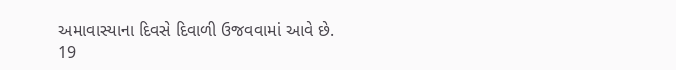અમાવાસ્યાના દિવસે દિવાળી ઉજવવામાં આવે છે.
19